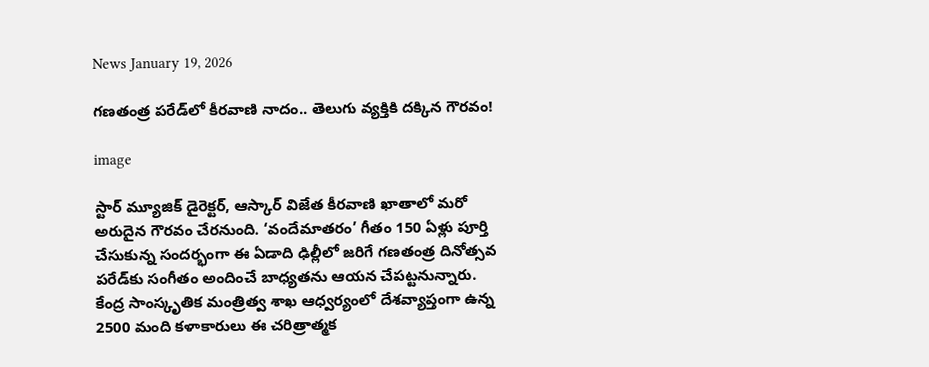News January 19, 2026

గణతంత్ర పరేడ్‌లో కీరవాణి నాదం.. తెలుగు వ్యక్తికి దక్కిన గౌరవం!

image

స్టార్ మ్యూజిక్ డైరెక్టర్, ఆస్కార్ విజేత కీరవాణి ఖాతాలో మరో అరుదైన గౌరవం చేరనుంది. ‘వందేమాతరం’ గీతం 150 ఏళ్లు పూర్తి చేసుకున్న సందర్భంగా ఈ ఏడాది ఢిల్లీలో జరిగే గణతంత్ర దినోత్సవ పరేడ్‌కు సంగీతం అందించే బాధ్యతను ఆయన చేపట్టనున్నారు. కేంద్ర సాంస్కృతిక మంత్రిత్వ శాఖ ఆధ్వర్యంలో దేశవ్యాప్తంగా ఉన్న 2500 మంది కళాకారులు ఈ చరిత్రాత్మక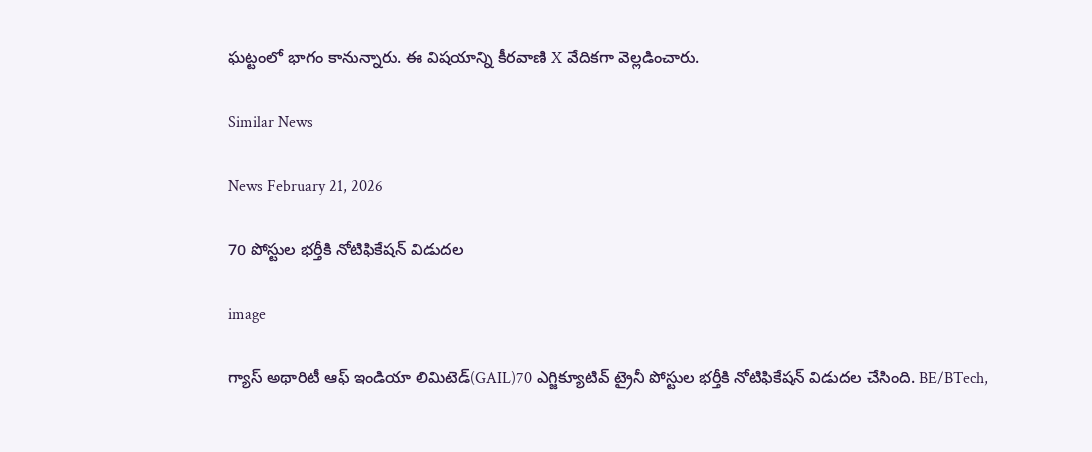ఘట్టంలో భాగం కానున్నారు. ఈ విషయాన్ని కీరవాణి X వేదికగా వెల్లడించారు.

Similar News

News February 21, 2026

70 పోస్టుల భర్తీకి నోటిఫికేషన్ విడుదల

image

గ్యాస్ అథారిటీ ఆఫ్ ఇండియా లిమిటెడ్(GAIL)70 ఎగ్జిక్యూటివ్ ట్రైనీ పోస్టుల భర్తీకి నోటిఫికేషన్ విడుదల చేసింది. BE/BTech,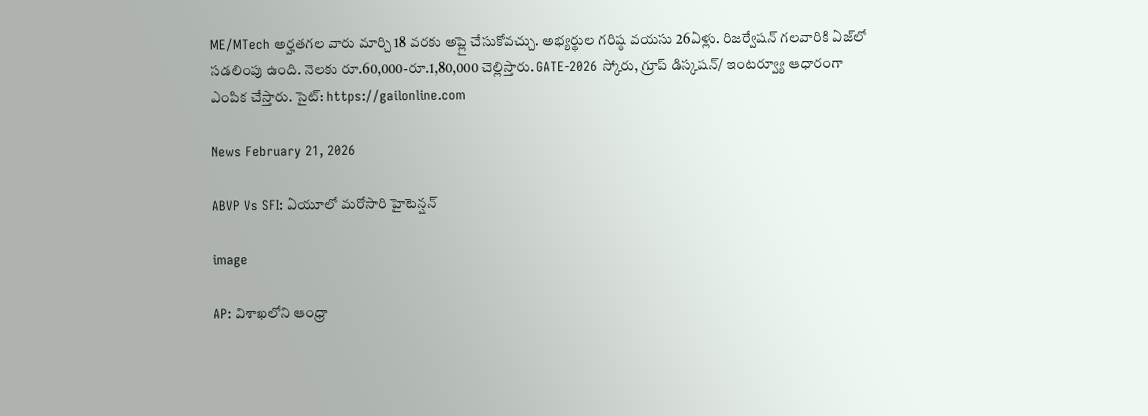ME/MTech అర్హతగల వారు మార్చి 18 వరకు అప్లై చేసుకోవచ్చు. అభ్యర్థుల గరిష్ఠ వయసు 26ఏళ్లు. రిజర్వేషన్ గలవారికి ఏజ్‌లో సడలింపు ఉంది. నెలకు రూ.60,000-రూ.1,80,000 చెల్లిస్తారు. GATE-2026 స్కోరు, గ్రూప్ డిస్కషన్/ ఇంటర్వ్యూ ఆధారంగా ఎంపిక చేస్తారు. సైట్: https://gailonline.com

News February 21, 2026

ABVP Vs SFI: ఏయూలో మరోసారి హైటెన్షన్

image

AP: విశాఖలోని ఆంధ్రా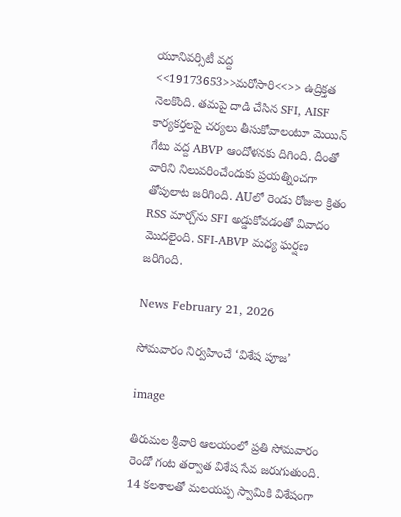యూనివర్సిటీ వద్ద <<19173653>>మరోసారి<<>> ఉద్రిక్తత నెలకొంది. తమపై దాడి చేసిన SFI, AISF కార్యకర్తలపై చర్యలు తీసుకోవాలంటూ మెయిన్ గేటు వద్ద ABVP ఆందోళనకు దిగింది. దీంతో వారిని నిలువరించేందుకు ప్రయత్నించగా తోపులాట జరిగింది. AUలో రెండు రోజుల క్రితం RSS మార్చ్‌ను SFI అడ్డుకోవడంతో వివాదం మొదలైంది. SFI-ABVP మధ్య ఘర్షణ జరిగింది.

News February 21, 2026

సోమవారం నిర్వహించే ‘విశేష పూజ’

image

తిరుమల శ్రీవారి ఆలయంలో ప్రతి సోమవారం రెండో గంట తర్వాత విశేష సేవ జరుగుతుంది. 14 కలశాలతో మలయప్ప స్వామికి విశేషంగా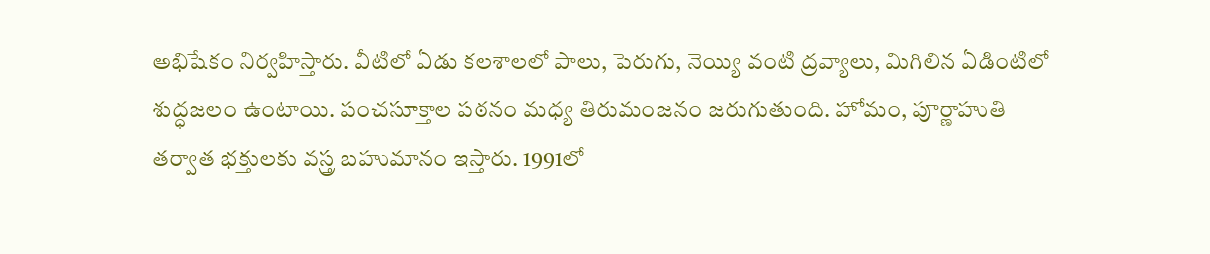అభిషేకం నిర్వహిస్తారు. వీటిలో ఏడు కలశాలలో పాలు, పెరుగు, నెయ్యి వంటి ద్రవ్యాలు, మిగిలిన ఏడింటిలో శుద్ధజలం ఉంటాయి. పంచసూక్తాల పఠనం మధ్య తిరుమంజనం జరుగుతుంది. హోమం, పూర్ణాహుతి తర్వాత భక్తులకు వస్త్ర బహుమానం ఇస్తారు. 1991లో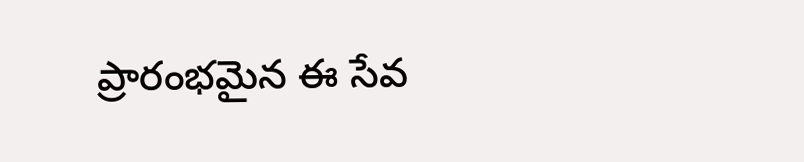ప్రారంభమైన ఈ సేవ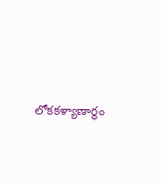లోకకళ్యాణార్థం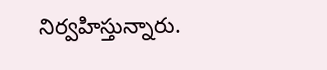నిర్వహిస్తున్నారు.